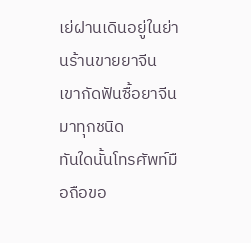เย่ฝานเดินอยู่ในย่านร้านขายยาจีน เขากัดฟันซื้อยาจีนมาทุกชนิด
ทันใดนั้นโทรศัพท์มือถือขอ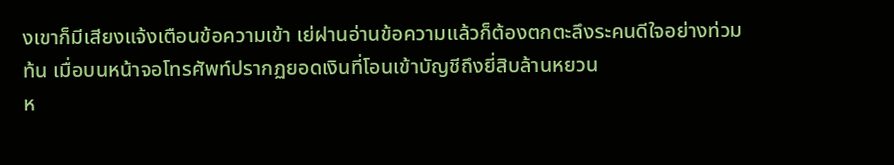งเขาก็มีเสียงแจ้งเตือนข้อความเข้า เย่ฝานอ่านข้อความแล้วก็ต้องตกตะลึงระคนดีใจอย่างท่วมท้น เมื่อบนหน้าจอโทรศัพท์ปรากฏยอดเงินที่โอนเข้าบัญชีถึงยี่สิบล้านหยวน
ห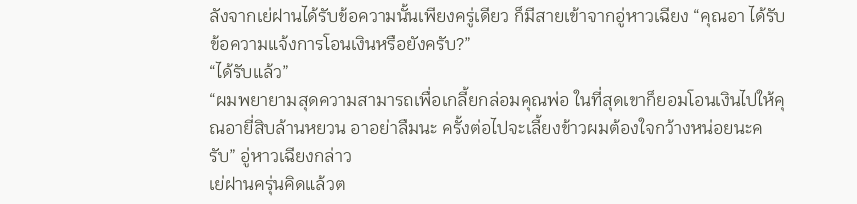ลังจากเย่ฝานได้รับข้อความนั้นเพียงครู่เดียว ก็มีสายเข้าจากอู่หาวเฉียง “คุณอา ได้รับข้อความแจ้งการโอนเงินหรือยังครับ?”
“ได้รับแล้ว”
“ผมพยายามสุดความสามารถเพื่อเกลี้ยกล่อมคุณพ่อ ในที่สุดเขาก็ยอมโอนเงินไปให้คุณอายี่สิบล้านหยวน อาอย่าลืมนะ ครั้งต่อไปจะเลี้ยงข้าวผมต้องใจกว้างหน่อยนะครับ” อู่หาวเฉียงกล่าว
เย่ฝานครุ่นคิดแล้วต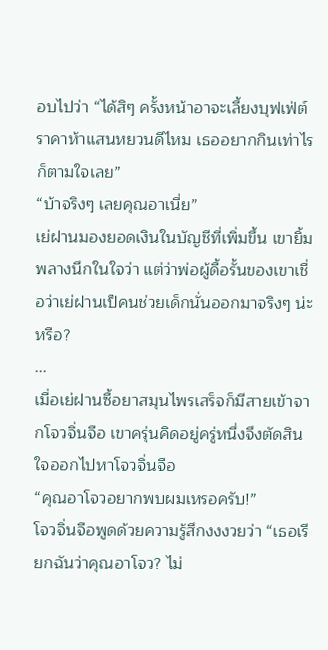อบไปว่า “ได้สิๆ ครั้งหน้าอาจะเลี้ยงบุฟเฟ่ต์ราคาห้าแสนหยวนดีไหม เธออยากกินเท่าไรก็ตามใจเลย”
“บ้าจริงๆ เลยคุณอาเนี่ย”
เย่ฝานมองยอดเงินในบัญชีที่เพิ่มขึ้น เขายิ้มพลางนึกในใจว่า แต่ว่าพ่อผู้ดื้อรั้นของเขาเชื่อว่าเย่ฝานเป็คนช่วยเด็กนั่นออกมาจริงๆ น่ะหรือ?
...
เมื่อเย่ฝานซื้อยาสมุนไพรเสร็จก็มีสายเข้าจากโจวจิ่นจือ เขาครุ่นคิดอยู่ครู่หนึ่งจึงตัดสินใจออกไปหาโจวจิ่นจือ
“คุณอาโจวอยากพบผมเหรอครับ!”
โจวจิ่นจือพูดด้วยความรู้สึกงงงวยว่า “เธอเรียกฉันว่าคุณอาโจว? ไม่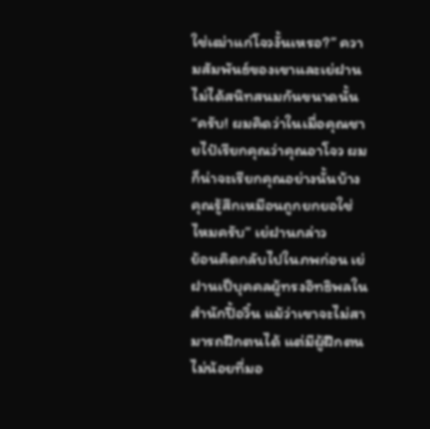ใช่เฒ่าแก่โจวงั้นเหรอ?” ความสัมพันธ์ของเขาและเย่ฝานไม่ได้สนิทสนมกันขนาดนั้น
“ครับ! ผมคิดว่าในเมื่อคุณชายไป๋เรียกคุณว่าคุณอาโจว ผมก็น่าจะเรียกคุณอย่างนั้นบ้าง คุณรู้สึกเหมือนถูกยกยอใช่ไหมครับ” เย่ฝานกล่าว
ย้อนคิดกลับไปในภพก่อน เย่ฝานเป็บุคคลผู้ทรงอิทธิพลในสำนักปี้อวิ๋น แม้ว่าเขาจะไม่สามารถฝึกตนได้ แต่มีผู้ฝึกตนไม่น้อยที่มอ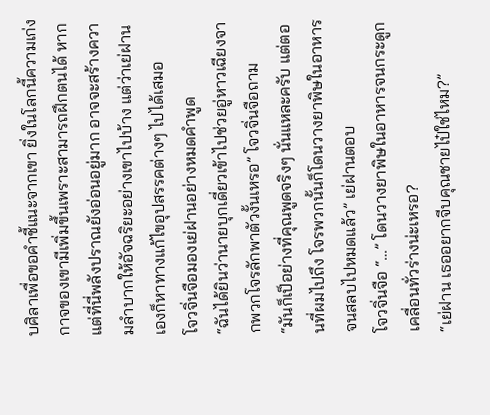บศิลาเพื่อขอคำชี้แนะจากเขา ยิ่งในโลกนี้ความเก่งกาจของเขามีเพิ่มขึ้นเพราะสามารถฝึกตนได้ หากแต่ที่นี่พลังปราณยังอ่อนอยู่มาก อาจจะสร้างความลำบากให้อัจฉริยะอย่างเขาไปบ้าง แต่ว่าเย่ฝานเองก็หาทางแก้ไขอุปสรรคต่างๆ ไปได้เสมอ
โจวจิ่นจือมองเย่ฝานอย่างหมดคำพูด
“ฉันได้ยินว่านายบุกเดี่ยวเข้าไปช่วยอู่หาวเฉียงจากพวกโจรลักพาตัวงั้นเหรอ” โจวจิ่นจือถาม
“มันก็เป็อย่างที่คุณพูดจริงๆ นั่นแหละครับ แต่ตอนที่ผมไปถึง โจรพวกนั้นก็โดนวางยาพิษในอาหารจนสลบไปหมดแล้ว” เย่ฝานตอบ
โจวจิ่นจือ “…” โดนวางยาพิษในอาหารจนกระดูกเคลื่อนทั่วร่างน่ะเหรอ?
“เย่ฝาน เธออยากจีบคุณชายไป๋ใช่ไหม?”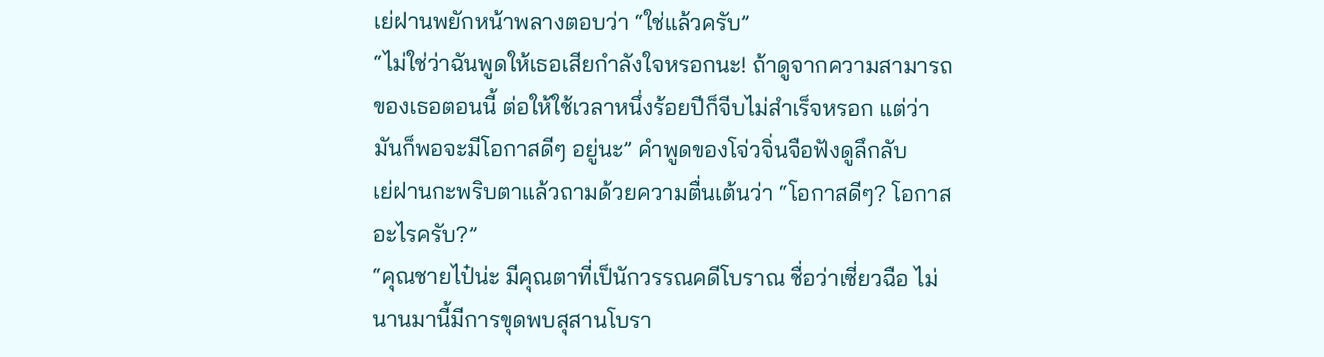เย่ฝานพยักหน้าพลางตอบว่า “ใช่แล้วครับ”
“ไม่ใช่ว่าฉันพูดให้เธอเสียกำลังใจหรอกนะ! ถ้าดูจากความสามารถของเธอตอนนี้ ต่อให้ใช้เวลาหนึ่งร้อยปีก็จีบไม่สำเร็จหรอก แต่ว่ามันก็พอจะมีโอกาสดีๆ อยู่นะ” คำพูดของโจ่วจิ่นจือฟังดูลึกลับ
เย่ฝานกะพริบตาแล้วถามด้วยความตื่นเต้นว่า “โอกาสดีๆ? โอกาสอะไรครับ?”
“คุณชายไป๋น่ะ มีคุณตาที่เป็นักวรรณคดีโบราณ ชื่อว่าเซี่ยวฉือ ไม่นานมานี้มีการขุดพบสุสานโบรา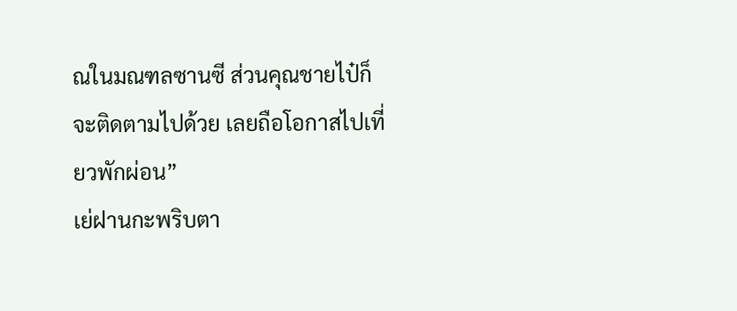ณในมณฑลซานซี ส่วนคุณชายไป๋ก็จะติดตามไปด้วย เลยถือโอกาสไปเที่ยวพักผ่อน”
เย่ฝานกะพริบตา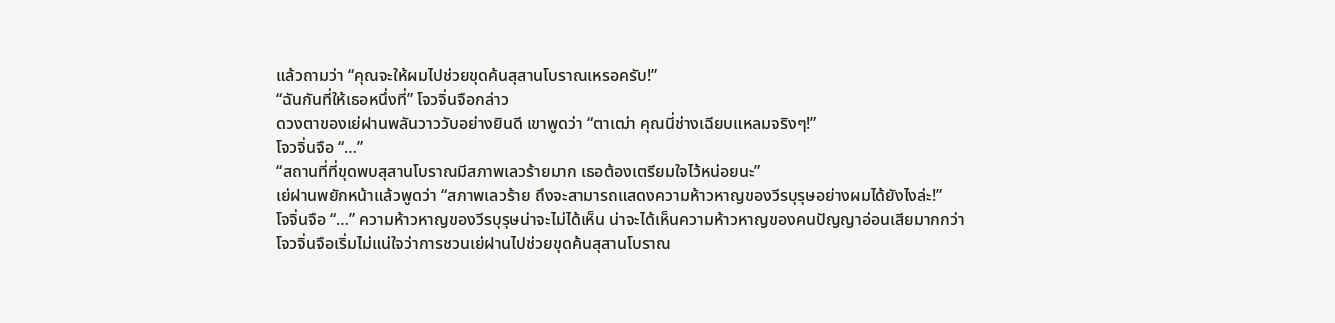แล้วถามว่า “คุณจะให้ผมไปช่วยขุดค้นสุสานโบราณเหรอครับ!”
“ฉันกันที่ให้เธอหนึ่งที่” โจวจิ่นจือกล่าว
ดวงตาของเย่ฝานพลันวาววับอย่างยินดี เขาพูดว่า “ตาเฒ่า คุณนี่ช่างเฉียบแหลมจริงๆ!”
โจวจิ่นจือ “…”
“สถานที่ที่ขุดพบสุสานโบราณมีสภาพเลวร้ายมาก เธอต้องเตรียมใจไว้หน่อยนะ”
เย่ฝานพยักหน้าแล้วพูดว่า “สภาพเลวร้าย ถึงจะสามารถแสดงความห้าวหาญของวีรบุรุษอย่างผมได้ยังไงล่ะ!”
โจจิ่นจือ “…” ความห้าวหาญของวีรบุรุษน่าจะไม่ได้เห็น น่าจะได้เห็นความห้าวหาญของคนปัญญาอ่อนเสียมากกว่า
โจวจิ่นจือเริ่มไม่แน่ใจว่าการชวนเย่ฝานไปช่วยขุดค้นสุสานโบราณ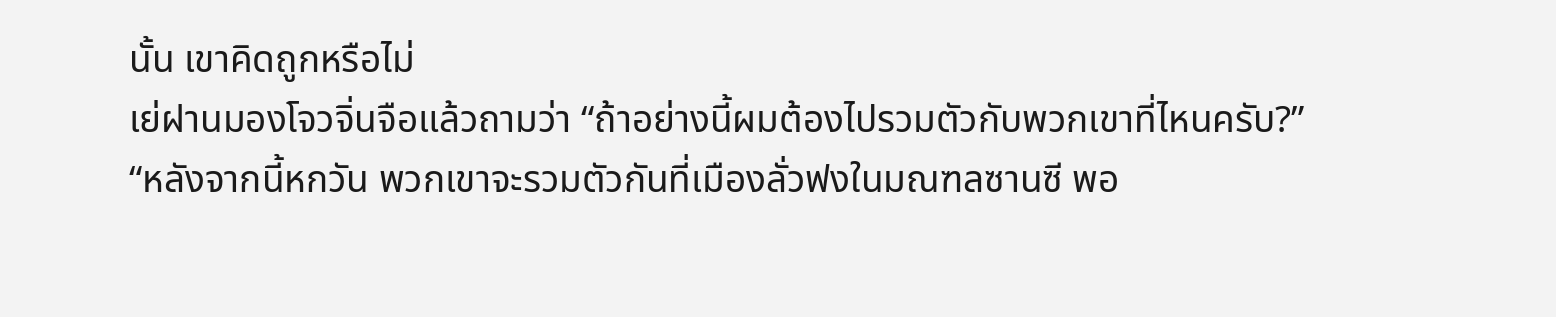นั้น เขาคิดถูกหรือไม่
เย่ฝานมองโจวจิ่นจือแล้วถามว่า “ถ้าอย่างนี้ผมต้องไปรวมตัวกับพวกเขาที่ไหนครับ?”
“หลังจากนี้หกวัน พวกเขาจะรวมตัวกันที่เมืองลั่วฟงในมณฑลซานซี พอ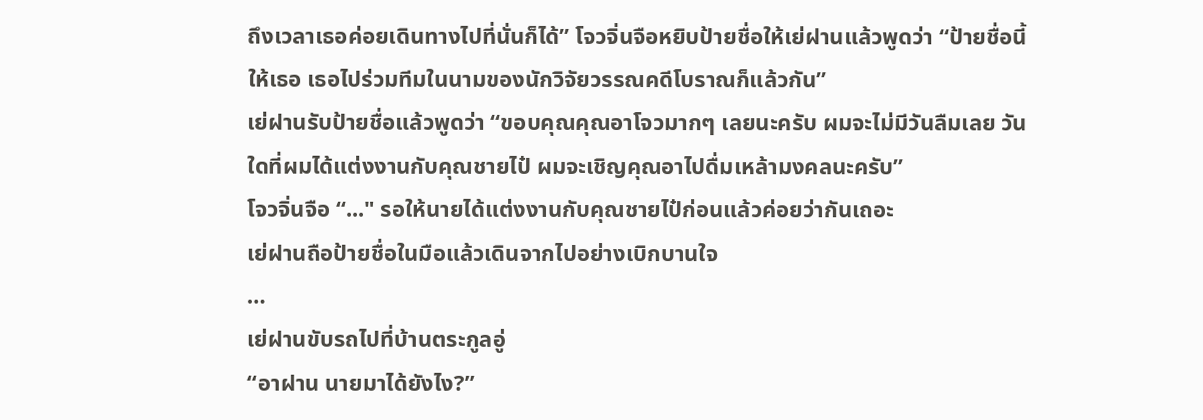ถึงเวลาเธอค่อยเดินทางไปที่นั่นก็ได้” โจวจิ่นจือหยิบป้ายชื่อให้เย่ฝานแล้วพูดว่า “ป้ายชื่อนี้ให้เธอ เธอไปร่วมทีมในนามของนักวิจัยวรรณคดีโบราณก็แล้วกัน”
เย่ฝานรับป้ายชื่อแล้วพูดว่า “ขอบคุณคุณอาโจวมากๆ เลยนะครับ ผมจะไม่มีวันลืมเลย วันใดที่ผมได้แต่งงานกับคุณชายไป๋ ผมจะเชิญคุณอาไปดื่มเหล้ามงคลนะครับ”
โจวจิ่นจือ “..." รอให้นายได้แต่งงานกับคุณชายไป๋ก่อนแล้วค่อยว่ากันเถอะ
เย่ฝานถือป้ายชื่อในมือแล้วเดินจากไปอย่างเบิกบานใจ
…
เย่ฝานขับรถไปที่บ้านตระกูลอู่
“อาฝาน นายมาได้ยังไง?”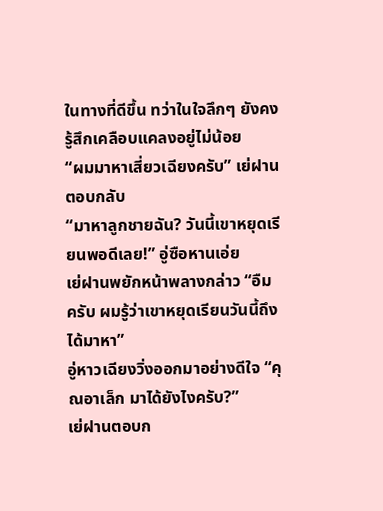ในทางที่ดีขึ้น ทว่าในใจลึกๆ ยังคงรู้สึกเคลือบแคลงอยู่ไม่น้อย
“ผมมาหาเสี่ยวเฉียงครับ” เย่ฝานตอบกลับ
“มาหาลูกชายฉัน? วันนี้เขาหยุดเรียนพอดีเลย!” อู่ซือหานเอ่ย
เย่ฝานพยักหน้าพลางกล่าว “อืม ครับ ผมรู้ว่าเขาหยุดเรียนวันนี้ถึงได้มาหา”
อู่หาวเฉียงวิ่งออกมาอย่างดีใจ “คุณอาเล็ก มาได้ยังไงครับ?”
เย่ฝานตอบก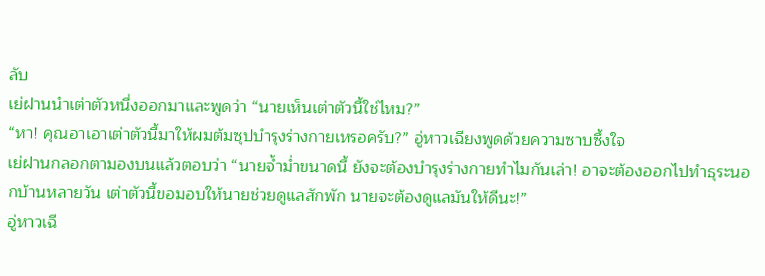ลับ
เย่ฝานนำเต่าตัวหนึ่งออกมาและพูดว่า “นายเห็นเต่าตัวนี้ใช่ไหม?”
“หา! คุณอาเอาเต่าตัวนี้มาให้ผมต้มซุปบำรุงร่างกายเหรอครับ?” อู่หาวเฉียงพูดด้วยความซาบซึ้งใจ
เย่ฝานกลอกตามองบนแล้วตอบว่า “นายจ้ำม่ำขนาดนี้ ยังจะต้องบำรุงร่างกายทำไมกันเล่า! อาจะต้องออกไปทำธุระนอกบ้านหลายวัน เต่าตัวนี้ขอมอบให้นายช่วยดูแลสักพัก นายจะต้องดูแลมันให้ดีนะ!”
อู่หาวเฉี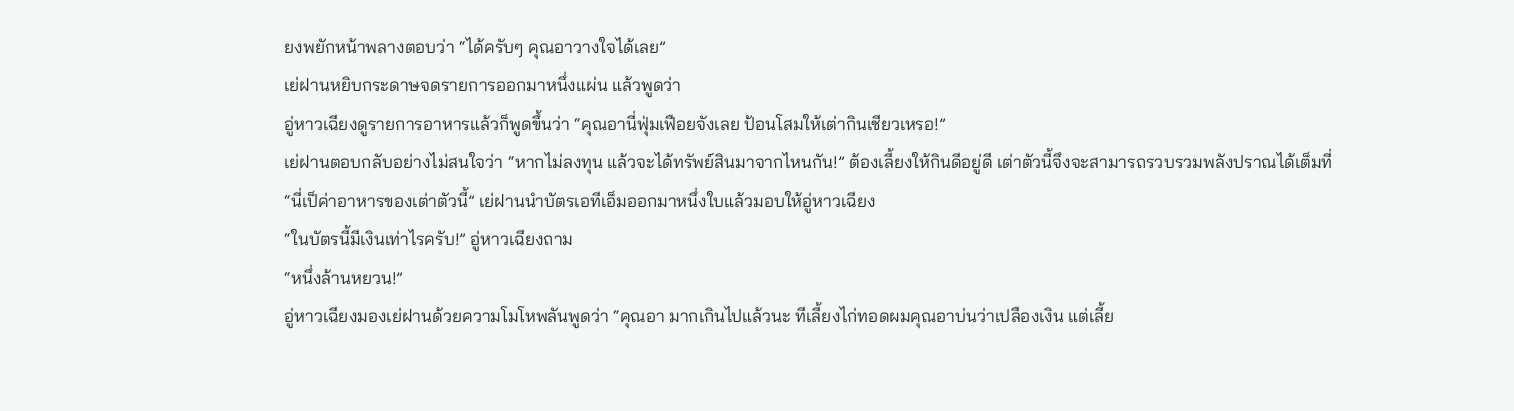ยงพยักหน้าพลางตอบว่า “ได้ครับๆ คุณอาวางใจได้เลย”
เย่ฝานหยิบกระดาษจดรายการออกมาหนึ่งแผ่น แล้วพูดว่า
อู่หาวเฉียงดูรายการอาหารแล้วก็พูดขึ้นว่า “คุณอานี่ฟุ่มเฟือยจังเลย ป้อนโสมให้เต่ากินเชียวเหรอ!”
เย่ฝานตอบกลับอย่างไม่สนใจว่า “หากไม่ลงทุน แล้วจะได้ทรัพย์สินมาจากไหนกัน!” ต้องเลี้ยงให้กินดีอยู่ดี เต่าตัวนี้จึงจะสามารถรวบรวมพลังปราณได้เต็มที่
“นี่เป็ค่าอาหารของเต่าตัวนี้” เย่ฝานนำบัตรเอทีเอ็มออกมาหนึ่งใบแล้วมอบให้อู่หาวเฉียง
“ในบัตรนี้มีเงินเท่าไรครับ!” อู่หาวเฉียงถาม
“หนึ่งล้านหยวน!”
อู่หาวเฉียงมองเย่ฝานด้วยความโมโหพลันพูดว่า “คุณอา มากเกินไปแล้วนะ ทีเลี้ยงไก่ทอดผมคุณอาบ่นว่าเปลืองเงิน แต่เลี้ย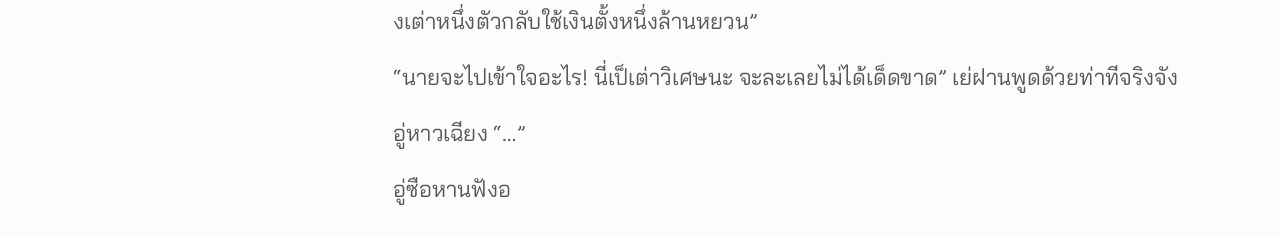งเต่าหนึ่งตัวกลับใช้เงินตั้งหนึ่งล้านหยวน”
“นายจะไปเข้าใจอะไร! นี่เป็เต่าวิเศษนะ จะละเลยไม่ได้เด็ดขาด” เย่ฝานพูดด้วยท่าทีจริงจัง
อู่หาวเฉียง “…”
อู่ซือหานฟังอ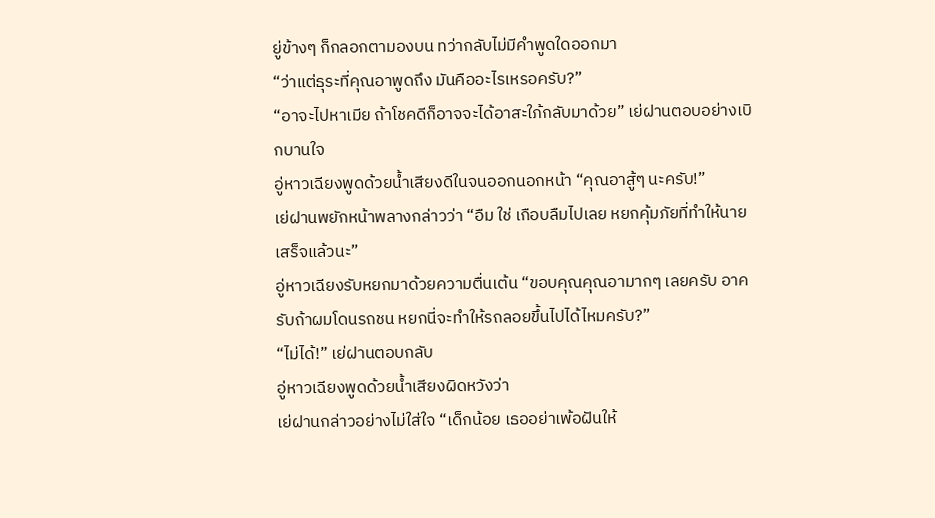ยู่ข้างๆ ก็กลอกตามองบน ทว่ากลับไม่มีคำพูดใดออกมา
“ว่าแต่ธุระที่คุณอาพูดถึง มันคืออะไรเหรอครับ?”
“อาจะไปหาเมีย ถ้าโชคดีก็อาจจะได้อาสะใภ้กลับมาด้วย” เย่ฝานตอบอย่างเบิกบานใจ
อู่หาวเฉียงพูดด้วยน้ำเสียงดีในจนออกนอกหน้า “คุณอาสู้ๆ นะครับ!”
เย่ฝานพยักหน้าพลางกล่าวว่า “อืม ใช่ เกือบลืมไปเลย หยกคุ้มภัยที่ทำให้นายเสร็จแล้วนะ”
อู่หาวเฉียงรับหยกมาด้วยความตื่นเต้น “ขอบคุณคุณอามากๆ เลยครับ อาครับถ้าผมโดนรถชน หยกนี่จะทำให้รถลอยขึ้นไปได้ไหมครับ?”
“ไม่ได้!” เย่ฝานตอบกลับ
อู่หาวเฉียงพูดด้วยน้ำเสียงผิดหวังว่า
เย่ฝานกล่าวอย่างไม่ใส่ใจ “เด็กน้อย เธออย่าเพ้อฝันให้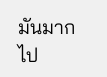มันมากไป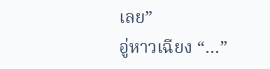เลย”
อู่หาวเฉียง “…”